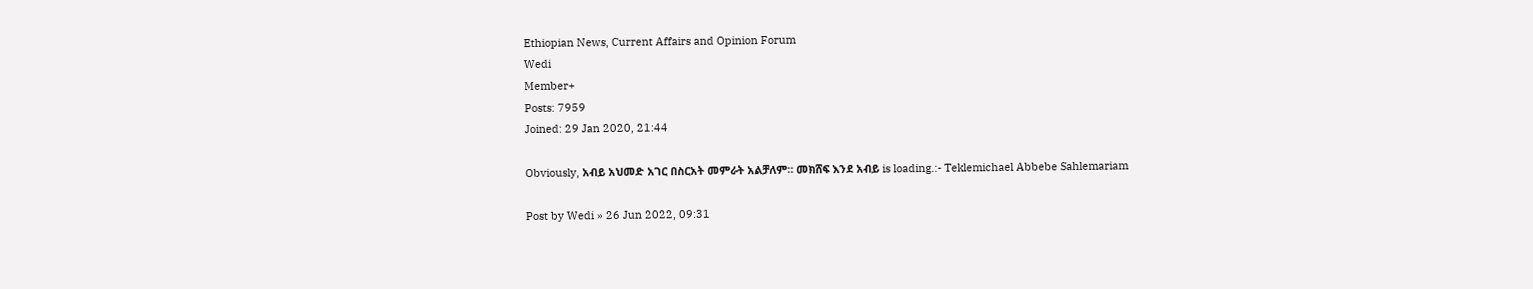Ethiopian News, Current Affairs and Opinion Forum
Wedi
Member+
Posts: 7959
Joined: 29 Jan 2020, 21:44

Obviously, አብይ አህመድ አገር በስርአት መምራት አልቻለም። መክሸፍ እንደ አብይ is loading.:- Teklemichael Abbebe Sahlemariam

Post by Wedi » 26 Jun 2022, 09:31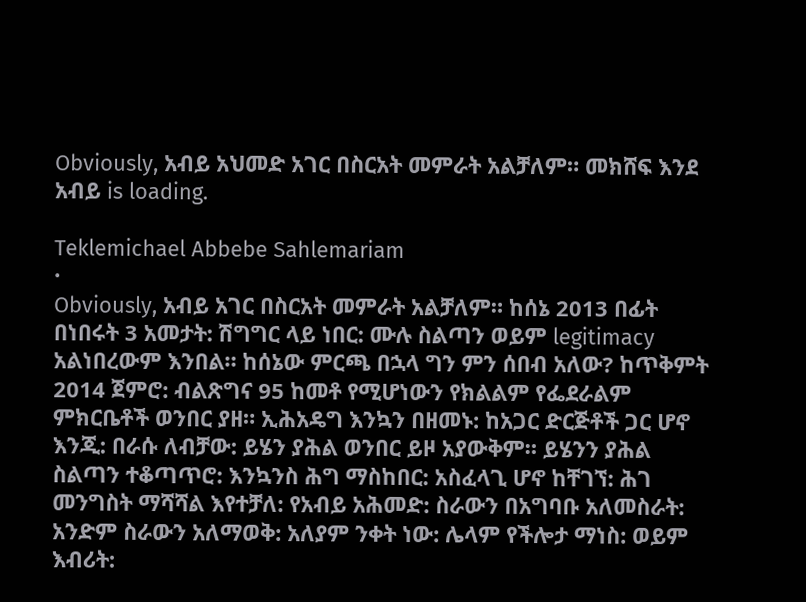Obviously, አብይ አህመድ አገር በስርአት መምራት አልቻለም። መክሸፍ እንደ አብይ is loading.

Teklemichael Abbebe Sahlemariam
·
Obviously, አብይ አገር በስርአት መምራት አልቻለም። ከሰኔ 2013 በፊት በነበሩት 3 አመታት: ሽግግር ላይ ነበር: ሙሉ ስልጣን ወይም legitimacy አልነበረውም እንበል። ከሰኔው ምርጫ በኋላ ግን ምን ሰበብ አለው? ከጥቅምት 2014 ጀምሮ: ብልጽግና 95 ከመቶ የሚሆነውን የክልልም የፌደራልም ምክርቤቶች ወንበር ያዘ። ኢሕአዴግ እንኳን በዘመኑ: ከአጋር ድርጅቶች ጋር ሆኖ እንጂ: በራሱ ለብቻው: ይሄን ያሕል ወንበር ይዞ አያውቅም። ይሄንን ያሕል ስልጣን ተቆጣጥሮ: እንኳንስ ሕግ ማስከበር: አስፈላጊ ሆኖ ከቸገኘ: ሕገ መንግስት ማሻሻል እየተቻለ: የአብይ አሕመድ: ስራውን በአግባቡ አለመስራት: አንድም ስራውን አለማወቅ: አለያም ንቀት ነው: ሌላም የችሎታ ማነስ: ወይም እብሪት: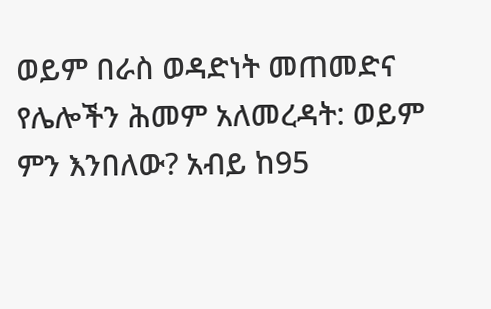ወይም በራስ ወዳድነት መጠመድና የሌሎችን ሕመም አለመረዳት: ወይም ምን እንበለው? አብይ ከ95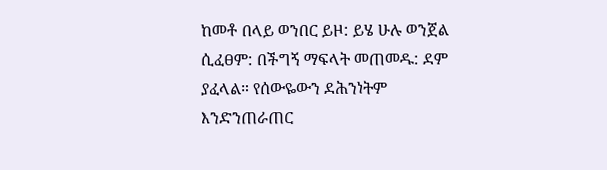ከመቶ በላይ ወንበር ይዞ: ይሄ ሁሉ ወንጀል ሲፈፀም: በችግኝ ማፍላት መጠመዱ: ደም ያፈላል። የሰውዬውን ደሕንነትም እንድንጠራጠር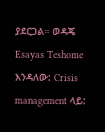ያደርጋል። ወዳጄ Esayas Teshome እንዳለው: Crisis management ላይ: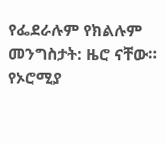የፌደራሉም የክልሉም መንግስታት: ዜሮ ናቸው። የኦሮሚያ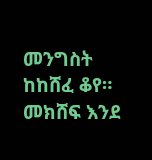መንግስት ከከሸፈ ቆየ። መክሸፍ እንደ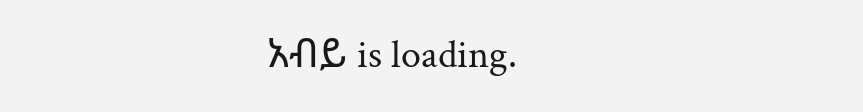አብይ is loading.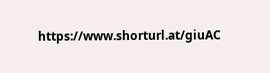https://www.shorturl.at/giuAC